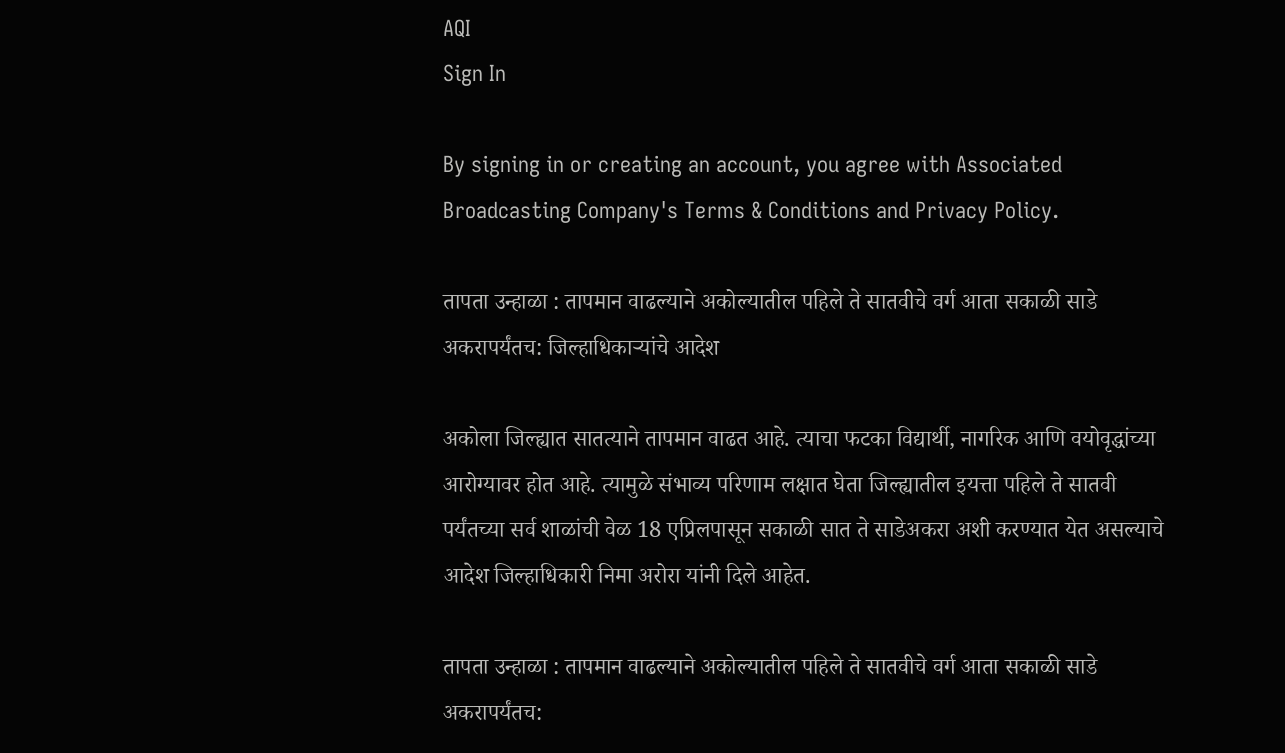AQI
Sign In

By signing in or creating an account, you agree with Associated Broadcasting Company's Terms & Conditions and Privacy Policy.

तापता उन्हाळा : तापमान वाढल्याने अकोल्यातील पहिले ते सातवीचे वर्ग आता सकाळी साडे अकरापर्यंतच: जिल्हाधिकाऱ्यांचे आदेश

अकोला जिल्ह्यात सातत्याने तापमान वाढत आहे. त्याचा फटका विद्यार्थी, नागरिक आणि वयोवृद्धांच्या आरोग्यावर होत आहे. त्यामुळे संभाव्य परिणाम लक्षात घेता जिल्ह्यातील इयत्ता पहिले ते सातवी पर्यंतच्या सर्व शाळांची वेळ 18 एप्रिलपासून सकाळी सात ते साडेअकरा अशी करण्यात येत असल्याचे आदेश जिल्हाधिकारी निमा अरोरा यांनी दिले आहेत.

तापता उन्हाळा : तापमान वाढल्याने अकोल्यातील पहिले ते सातवीचे वर्ग आता सकाळी साडे अकरापर्यंतच: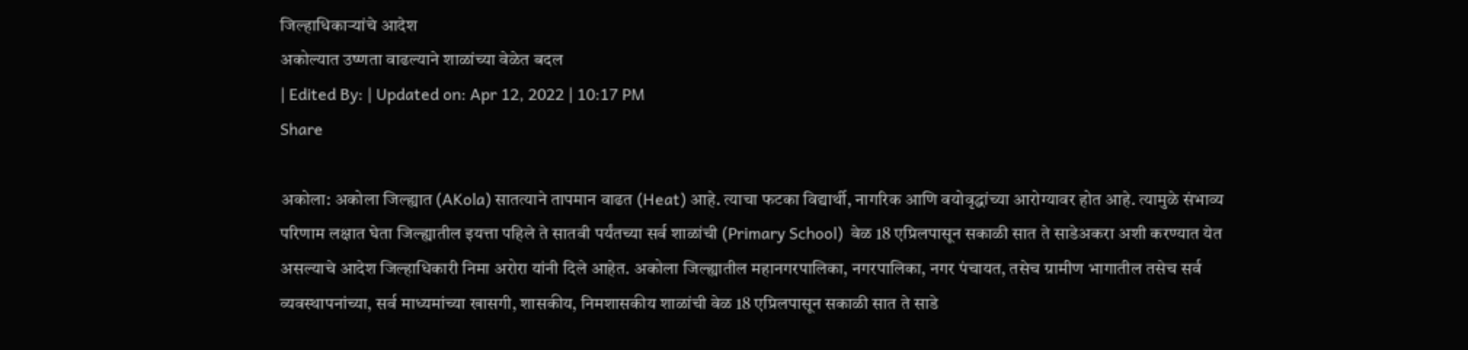जिल्हाधिकाऱ्यांचे आदेश
अकोल्यात उष्णता वाढल्याने शाळांच्या वेळेत बदल
| Edited By: | Updated on: Apr 12, 2022 | 10:17 PM
Share

अकोला: अकोला जिल्ह्यात (AKola) सातत्याने तापमान वाढत (Heat) आहे. त्याचा फटका विद्यार्थी, नागरिक आणि वयोवृद्धांच्या आरोग्यावर होत आहे. त्यामुळे संभाव्य परिणाम लक्षात घेता जिल्ह्यातील इयत्ता पहिले ते सातवी पर्यंतच्या सर्व शाळांची (Primary School)  वेळ 18 एप्रिलपासून सकाळी सात ते साडेअकरा अशी करण्यात येत असल्याचे आदेश जिल्हाधिकारी निमा अरोरा यांनी दिले आहेत. अकोला जिल्ह्यातील महानगरपालिका, नगरपालिका, नगर पंचायत, तसेच ग्रामीण भागातील तसेच सर्व व्यवस्थापनांच्या, सर्व माध्यमांच्या खासगी, शासकीय, निमशासकीय शाळांची वेळ 18 एप्रिलपासून सकाळी सात ते साडे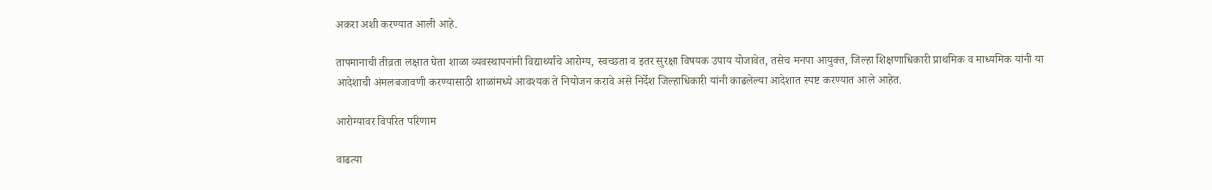अकरा अशी करण्यात आली आहे.

तापमानाची तीव्रता लक्षात घेता शाळा व्यवस्थापनांनी विद्यार्थ्यांचे आरोग्य, स्वच्छता व इतर सुरक्षा विषयक उपाय योजावेत, तसेच मनपा आयुक्त, जिल्हा शिक्षणाधिकारी प्राथमिक व माध्यमिक यांनी या आदेशाची अंमलबजावणी करण्यासाठी शाळांमध्ये आवश्यक ते नियोजन करावे असे निर्देश जिल्हाधिकारी यांनी काढलेल्या आदेशात स्पष्ट करण्यात आले आहेत.

आरोग्यावर विपरित परिणाम

वाढत्या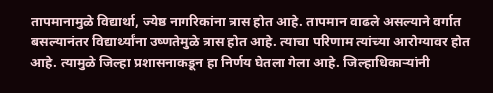तापमानामुळे विद्यार्था, ज्येष्ठ नागरिकांना त्रास होत आहे. तापमान वाढले असल्याने वर्गात बसल्यानंतर विद्यार्थ्यांना उष्णतेमुळे त्रास होत आहे. त्याचा परिणाम त्यांच्या आरोग्यावर होत आहे. त्यामुळे जिल्हा प्रशासनाकडून हा निर्णय घेतला गेला आहे. जिल्हाधिकाऱ्यांनी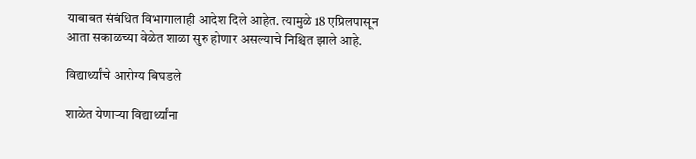याबाबत संबंधित विभागालाही आदेश दिले आहेत. त्यामुळे 18 एप्रिलपासून आता सकाळच्या वेळेत शाळा सुरु होणार असल्याचे निश्चित झाले आहे.

विद्यार्थ्यांचे आरोग्य बिघडले

शाळेत येणाऱ्या विद्यार्थ्यांना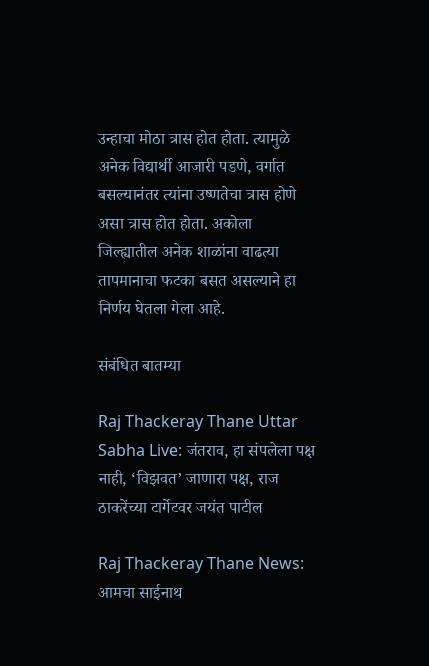उन्हाचा मोठा त्रास होत होता. त्यामुळे अनेक विद्यार्थी आजारी पडणे, वर्गात बसल्यानंतर त्यांना उष्णतेचा त्रास होणे असा त्रास होत होता. अकोला जिल्ह्यातील अनेक शाळांना वाढत्या तापमानाचा फटका बसत असल्याने हा निर्णय घेतला गेला आहे.

संबंधित बातम्या

Raj Thackeray Thane Uttar Sabha Live: जंतराव, हा संपलेला पक्ष नाही, ‘विझवत’ जाणारा पक्ष, राज ठाकरेंच्या टार्गेटवर जयंत पाटील

Raj Thackeray Thane News: आमचा साईनाथ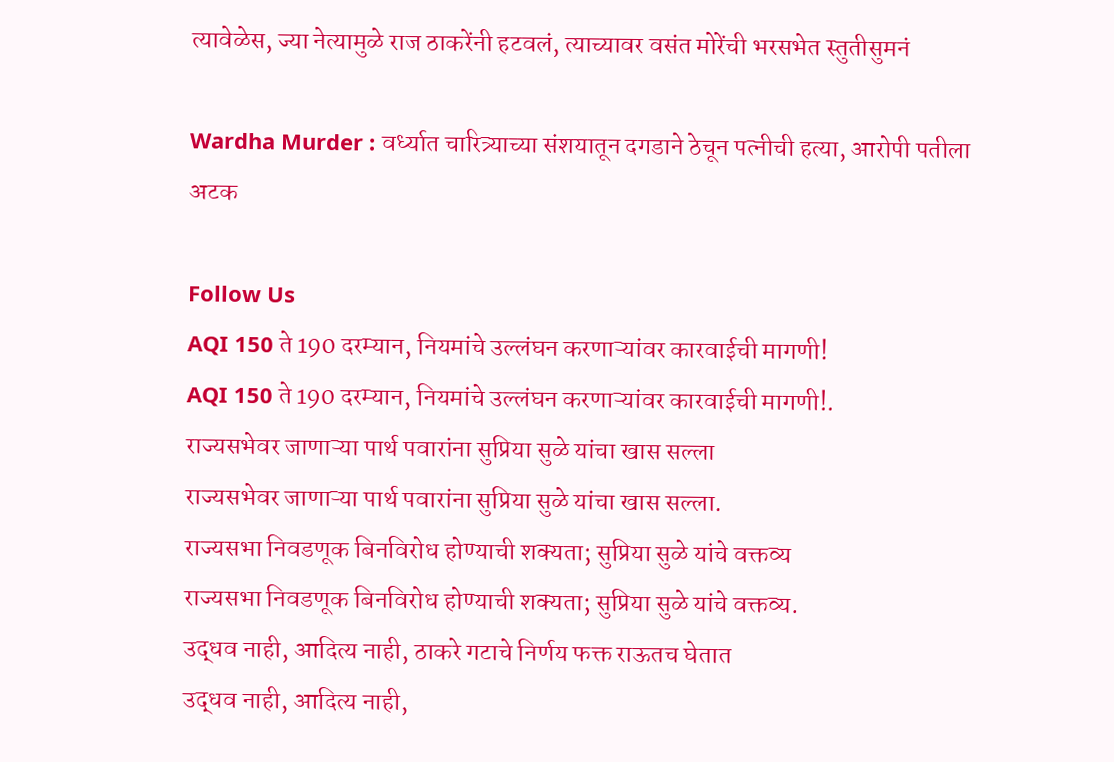त्यावेळेस, ज्या नेत्यामुळे राज ठाकरेंनी हटवलं, त्याच्यावर वसंत मोरेंची भरसभेत स्तुतीसुमनं

Wardha Murder : वर्ध्यात चारित्र्याच्या संशयातून दगडाने ठेचून पत्नीची हत्या, आरोपी पतीला अटक

Follow Us
AQI 150 ते 190 दरम्यान, नियमांचे उल्लंघन करणाऱ्यांवर कारवाईची मागणी!
AQI 150 ते 190 दरम्यान, नियमांचे उल्लंघन करणाऱ्यांवर कारवाईची मागणी!.
राज्यसभेवर जाणाऱ्या पार्थ पवारांना सुप्रिया सुळे यांचा खास सल्ला
राज्यसभेवर जाणाऱ्या पार्थ पवारांना सुप्रिया सुळे यांचा खास सल्ला.
राज्यसभा निवडणूक बिनविरोध होण्याची शक्यता; सुप्रिया सुळे यांचे वक्तव्य
राज्यसभा निवडणूक बिनविरोध होण्याची शक्यता; सुप्रिया सुळे यांचे वक्तव्य.
उद्धव नाही, आदित्य नाही, ठाकरे गटाचे निर्णय फक्त राऊतच घेतात
उद्धव नाही, आदित्य नाही,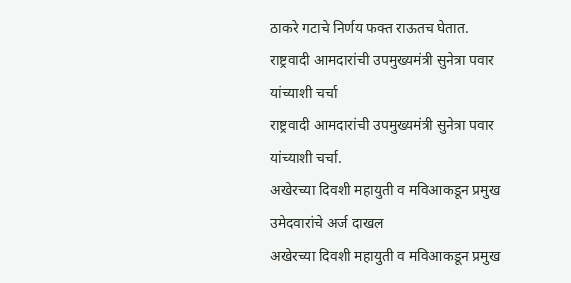ठाकरे गटाचे निर्णय फक्त राऊतच घेतात.
राष्ट्रवादी आमदारांची उपमुख्यमंत्री सुनेत्रा पवार यांच्याशी चर्चा
राष्ट्रवादी आमदारांची उपमुख्यमंत्री सुनेत्रा पवार यांच्याशी चर्चा.
अखेरच्या दिवशी महायुती व मविआकडून प्रमुख उमेदवारांचे अर्ज दाखल
अखेरच्या दिवशी महायुती व मविआकडून प्रमुख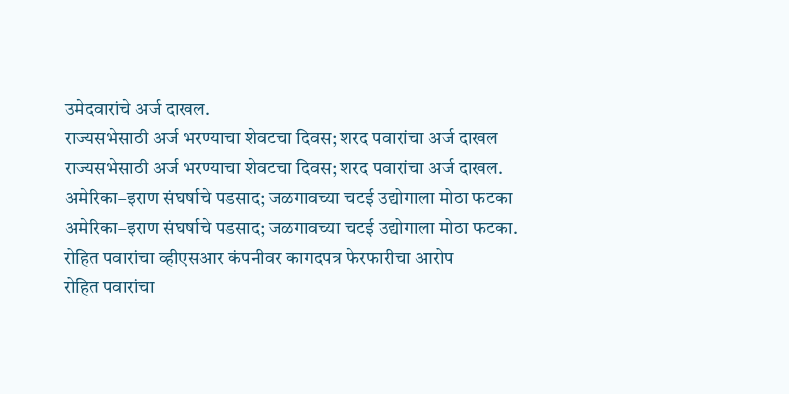उमेदवारांचे अर्ज दाखल.
राज्यसभेसाठी अर्ज भरण्याचा शेवटचा दिवस; शरद पवारांचा अर्ज दाखल
राज्यसभेसाठी अर्ज भरण्याचा शेवटचा दिवस; शरद पवारांचा अर्ज दाखल.
अमेरिका–इराण संघर्षाचे पडसाद; जळगावच्या चटई उद्योगाला मोठा फटका
अमेरिका–इराण संघर्षाचे पडसाद; जळगावच्या चटई उद्योगाला मोठा फटका.
रोहित पवारांचा व्हीएसआर कंपनीवर कागदपत्र फेरफारीचा आरोप
रोहित पवारांचा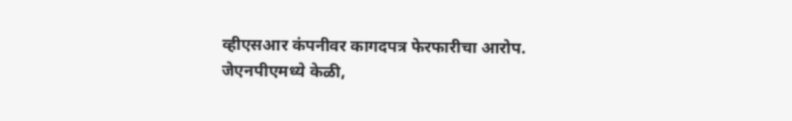व्हीएसआर कंपनीवर कागदपत्र फेरफारीचा आरोप.
जेएनपीएमध्ये केळी,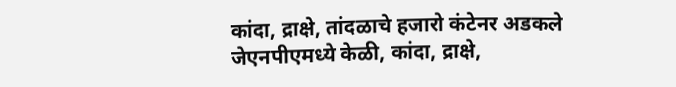कांदा, द्राक्षे, तांदळाचे हजारो कंटेनर अडकले
जेएनपीएमध्ये केळी, कांदा, द्राक्षे,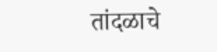तांदळाचे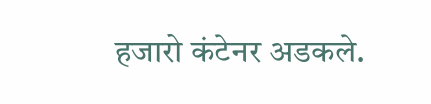हजारो कंटेनर अडकले.